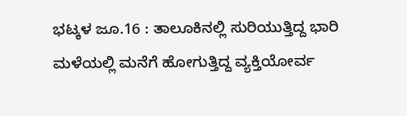ಭಟ್ಕಳ ಜೂ.16 : ತಾಲೂಕಿನಲ್ಲಿ ಸುರಿಯುತ್ತಿದ್ದ ಭಾರಿ ಮಳೆಯಲ್ಲಿ ಮನೆಗೆ ಹೋಗುತ್ತಿದ್ದ ವ್ಯಕ್ತಿಯೋರ್ವ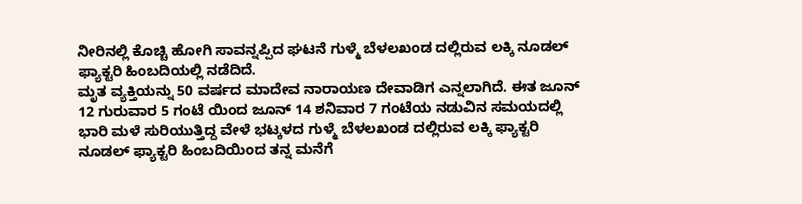ನೀರಿನಲ್ಲಿ ಕೊಚ್ಚಿ ಹೋಗಿ ಸಾವನ್ನಪ್ಪಿದ ಘಟನೆ ಗುಳ್ಮೆ ಬೆಳಲಖಂಡ ದಲ್ಲಿರುವ ಲಕ್ಕಿ ನೂಡಲ್ ಫ್ಯಾಕ್ಟರಿ ಹಿಂಬದಿಯಲ್ಲಿ ನಡೆದಿದೆ.
ಮೃತ ವ್ಯಕ್ತಿಯನ್ನು 50 ವರ್ಷದ ಮಾದೇವ ನಾರಾಯಣ ದೇವಾಡಿಗ ಎನ್ನಲಾಗಿದೆ. ಈತ ಜೂನ್ 12 ಗುರುವಾರ 5 ಗಂಟೆ ಯಿಂದ ಜೂನ್ 14 ಶನಿವಾರ 7 ಗಂಟೆಯ ನಡುವಿನ ಸಮಯದಲ್ಲಿ ಭಾರಿ ಮಳೆ ಸುರಿಯುತ್ತಿದ್ದ ವೇಳೆ ಭಟ್ಕಳದ ಗುಳ್ಮೆ ಬೆಳಲಖಂಡ ದಲ್ಲಿರುವ ಲಕ್ಕಿ ಫ್ಯಾಕ್ಟರಿ ನೂಡಲ್ ಫ್ಯಾಕ್ಟರಿ ಹಿಂಬದಿಯಿಂದ ತನ್ನ ಮನೆಗೆ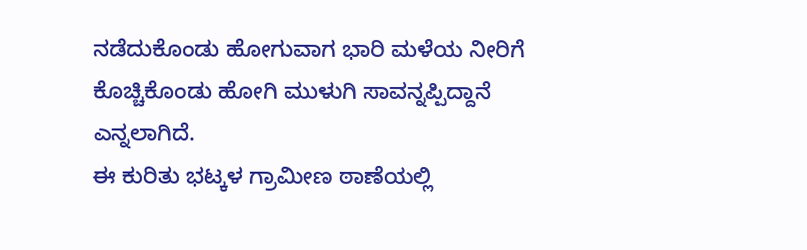ನಡೆದುಕೊಂಡು ಹೋಗುವಾಗ ಭಾರಿ ಮಳೆಯ ನೀರಿಗೆ ಕೊಚ್ಚಿಕೊಂಡು ಹೋಗಿ ಮುಳುಗಿ ಸಾವನ್ನಪ್ಪಿದ್ದಾನೆ ಎನ್ನಲಾಗಿದೆ.
ಈ ಕುರಿತು ಭಟ್ಕಳ ಗ್ರಾಮೀಣ ಠಾಣೆಯಲ್ಲಿ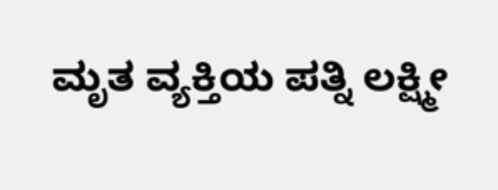ಮೃತ ವ್ಯಕ್ತಿಯ ಪತ್ನಿ ಲಕ್ಷ್ಮೀ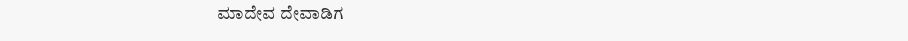ಮಾದೇವ ದೇವಾಡಿಗ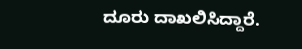ದೂರು ದಾಖಲಿಸಿದ್ದಾರೆ.